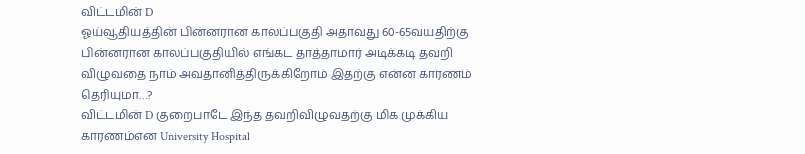விட்டமின் D
ஓய்வூதியத்தின் பின்னரான காலப்பகுதி அதாவது 60-65வயதிற்கு பின்னரான காலப்பகுதியில் எங்கட தாத்தாமார் அடிக்கடி தவறி விழுவதை நாம் அவதானித்திருக்கிறோம் இதற்கு என்ன காரணம் தெரியுமா…?
விட்டமின் D குறைபாடே இந்த தவறிவிழுவதற்கு மிக முக்கிய காரணம்என University Hospital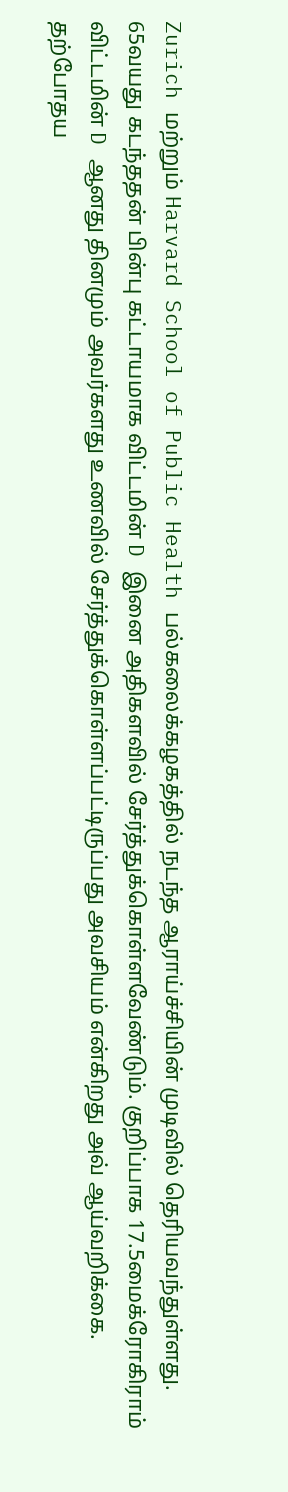Zurich மற்றும் Harvard School of Public Health பல்கலைக்கழகத்தில் நடந்த ஆராய்ச்சியின் முடிவில் தெரியவந்துள்ளது.
65வயது கடந்ததன் பின்பு கட்டாயமாக விட்டமின் D இனை அதிகளவில் சேர்த்துக்கொள்ளவேண்டும். குறிப்பாக 17.5மைக்ரோகிராம் விட்டமின் D ஆனது தினமும் அவர்களது உணவில் சேர்த்துக்கொள்ளப்பட்டிருப்பது அவசியம் என்கிறது அவ் ஆய்வறிக்கை.
தற்போதய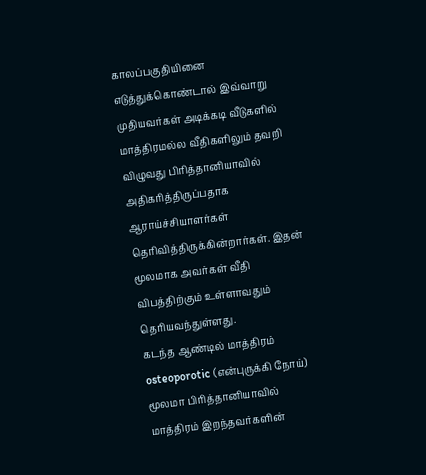காலப்பகுதியினை எடுத்துக்கொண்டால் இவ்வாறு முதியவர்கள் அடிக்கடி வீடுகளில் மாத்திரமல்ல வீதிகளிலும் தவறி விழுவது பிரித்தானியாவில் அதிகரித்திருப்பதாக ஆராய்ச்சியாளர்கள் தெரிவித்திருக்கின்றார்கள். இதன் மூலமாக அவர்கள் வீதி விபத்திற்கும் உள்ளாவதும் தெரியவந்துள்ளது.
கடந்த ஆண்டில் மாத்திரம் osteoporotic (என்புருக்கி நோய்) மூலமா பிரித்தானியாவில் மாத்திரம் இறந்தவர்களின்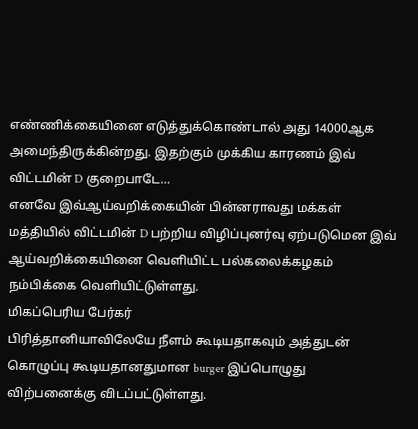எண்ணிக்கையினை எடுத்துக்கொண்டால் அது 14000ஆக அமைந்திருக்கின்றது. இதற்கும் முக்கிய காரணம் இவ் விட்டமின் D குறைபாடே…
எனவே இவ்ஆய்வறிக்கையின் பின்னராவது மக்கள் மத்தியில் விட்டமின் D பற்றிய விழிப்புனர்வு ஏற்படுமென இவ் ஆய்வறிக்கையினை வெளியிட்ட பல்கலைக்கழகம் நம்பிக்கை வெளியிட்டுள்ளது.
மிகப்பெரிய பேர்கர்
பிரித்தானியாவிலேயே நீளம் கூடியதாகவும் அத்துடன் கொழுப்பு கூடியதானதுமான burger இப்பொழுது விற்பனைக்கு விடப்பட்டுள்ளது.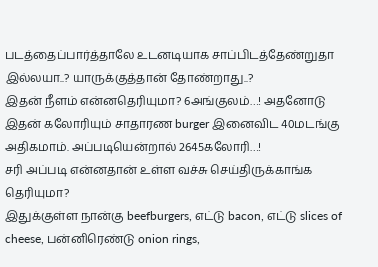படத்தைப்பார்த்தாலே உடனடியாக சாப்பிடத்தேண்றுதா இல்லயா..? யாருக்குத்தான் தோண்றாது..?
இதன் நீளம் என்னதெரியுமா? 6அங்குலம்…! அதனோடு இதன் கலோரியும் சாதாரண burger இனைவிட 40மடங்கு அதிகமாம். அப்படியென்றால் 2645கலோரி…!
சரி அப்படி என்னதான் உள்ள வச்சு செய்திருக்காங்க தெரியுமா?
இதுக்குள்ள நான்கு beefburgers, எட்டு bacon, எட்டு slices of cheese, பன்னிரெண்டு onion rings,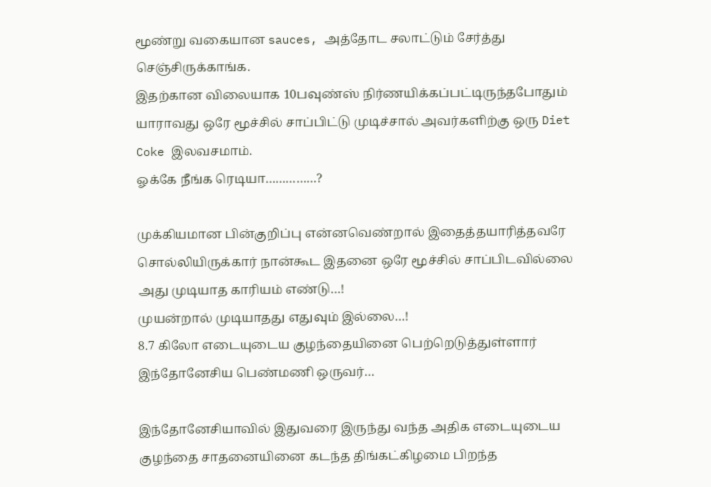மூண்று வகையான sauces, அத்தோட சலாட்டும் சேர்த்து செஞ்சிருக்காங்க.
இதற்கான விலையாக 10பவுண்ஸ் நிர்ணயிக்கப்பட்டிருந்தபோதும் யாராவது ஒரே மூச்சில் சாப்பிட்டு முடிச்சால் அவர்களிற்கு ஒரு Diet Coke இலவசமாம்.
ஓக்கே நீங்க ரெடியா……………?

முக்கியமான பின்குறிப்பு என்னவெண்றால் இதைத்தயாரித்தவரே சொல்லியிருக்கார் நான்கூட இதனை ஒரே மூச்சில் சாப்பிடவில்லை அது முடியாத காரியம் எண்டு…!
முயன்றால் முடியாதது எதுவும் இல்லை…!
8.7 கிலோ எடையுடைய குழந்தையினை பெற்றெடுத்துள்ளார் இந்தோனேசிய பெண்மணி ஒருவர்…

இந்தோனேசியாவில் இதுவரை இருந்து வந்த அதிக எடையுடைய குழந்தை சாதனையினை கடந்த திங்கட்கிழமை பிறந்த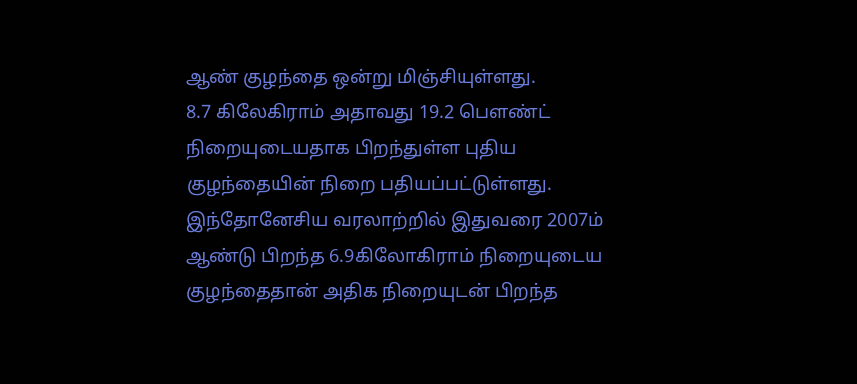ஆண் குழந்தை ஒன்று மிஞ்சியுள்ளது.
8.7 கிலேகிராம் அதாவது 19.2 பௌண்ட் நிறையுடையதாக பிறந்துள்ள புதிய குழந்தையின் நிறை பதியப்பட்டுள்ளது.
இந்தோனேசிய வரலாற்றில் இதுவரை 2007ம் ஆண்டு பிறந்த 6.9கிலோகிராம் நிறையுடைய குழந்தைதான் அதிக நிறையுடன் பிறந்த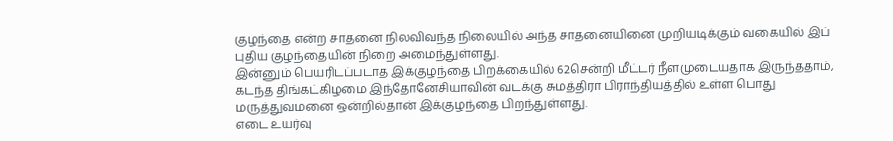குழந்தை என்ற சாதனை நிலவிவந்த நிலையில் அந்த சாதனையினை முறியடிக்கும் வகையில் இப் புதிய குழந்தையின் நிறை அமைந்துள்ளது.
இன்னும் பெயரிடப்படாத இக்குழந்தை பிறக்கையில் 62சென்றி மீட்டர் நீளமுடையதாக இருந்ததாம், கடந்த திங்கட்கிழமை இந்தோனேசியாவின் வடக்கு சுமத்திரா பிராந்தியத்தில் உள்ள பொது மருத்துவமனை ஒன்றில்தான் இக்குழந்தை பிறந்துள்ளது.
எடை உயர்வு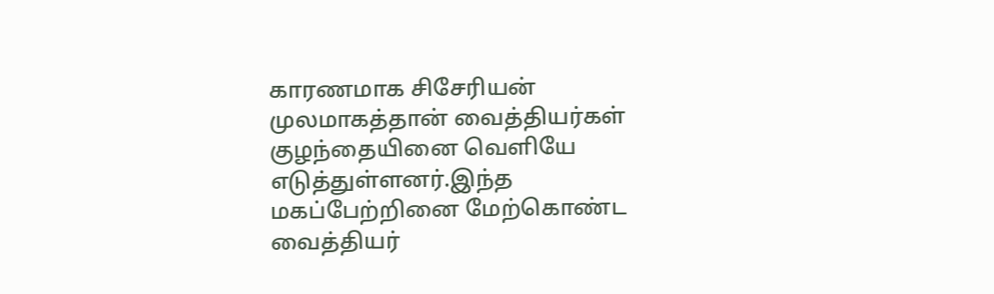காரணமாக சிசேரியன் முலமாகத்தான் வைத்தியர்கள் குழந்தையினை வெளியே எடுத்துள்ளனர்.இந்த மகப்பேற்றினை மேற்கொண்ட வைத்தியர்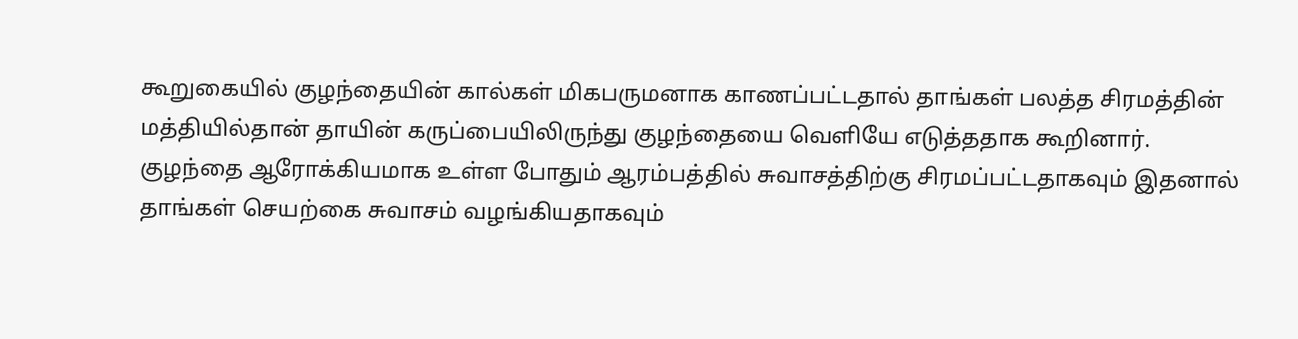கூறுகையில் குழந்தையின் கால்கள் மிகபருமனாக காணப்பட்டதால் தாங்கள் பலத்த சிரமத்தின் மத்தியில்தான் தாயின் கருப்பையிலிருந்து குழந்தையை வெளியே எடுத்ததாக கூறினார்.
குழந்தை ஆரோக்கியமாக உள்ள போதும் ஆரம்பத்தில் சுவாசத்திற்கு சிரமப்பட்டதாகவும் இதனால் தாங்கள் செயற்கை சுவாசம் வழங்கியதாகவும்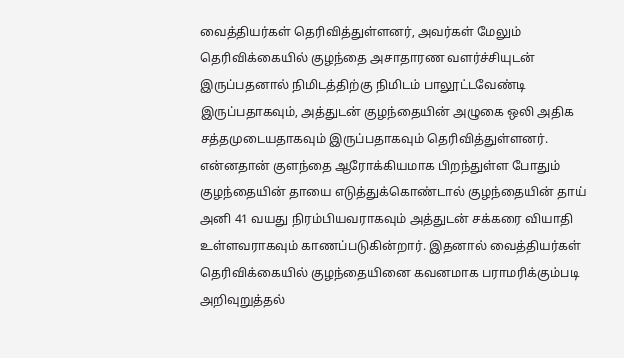வைத்தியர்கள் தெரிவித்துள்ளனர், அவர்கள் மேலும் தெரிவிக்கையில் குழந்தை அசாதாரண வளர்ச்சியுடன் இருப்பதனால் நிமிடத்திற்கு நிமிடம் பாலூட்டவேண்டி இருப்பதாகவும், அத்துடன் குழந்தையின் அழுகை ஒலி அதிக சத்தமுடையதாகவும் இருப்பதாகவும் தெரிவித்துள்ளனர்.
என்னதான் குளந்தை ஆரோக்கியமாக பிறந்துள்ள போதும் குழந்தையின் தாயை எடுத்துக்கொண்டால் குழந்தையின் தாய் அனி 41 வயது நிரம்பியவராகவும் அத்துடன் சக்கரை வியாதி உள்ளவராகவும் காணப்படுகின்றார். இதனால் வைத்தியர்கள் தெரிவிக்கையில் குழந்தையினை கவனமாக பராமரிக்கும்படி அறிவுறுத்தல்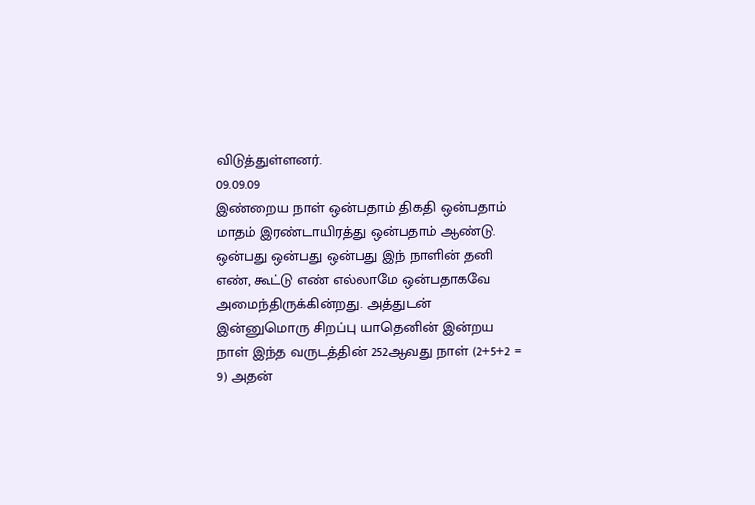விடுத்துள்ளனர்.
09.09.09
இண்றைய நாள் ஒன்பதாம் திகதி ஒன்பதாம் மாதம் இரண்டாயிரத்து ஒன்பதாம் ஆண்டு.
ஒன்பது ஒன்பது ஒன்பது இந் நாளின் தனி எண், கூட்டு எண் எல்லாமே ஒன்பதாகவே அமைந்திருக்கின்றது. அத்துடன் இன்னுமொரு சிறப்பு யாதெனின் இன்றய நாள் இந்த வருடத்தின் 252ஆவது நாள் (2+5+2 = 9) அதன்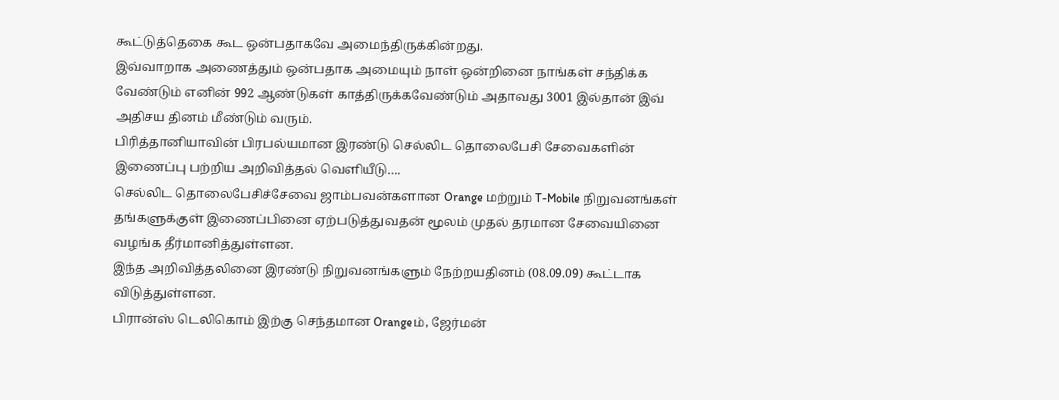கூட்டுத்தெகை கூட ஒன்பதாகவே அமைந்திருக்கின்றது.
இவ்வாறாக அணைத்தும் ஒன்பதாக அமையும் நாள் ஒன்றினை நாங்கள் சந்திக்க வேண்டும் எனின் 992 ஆண்டுகள் காத்திருக்கவேண்டும் அதாவது 3001 இல்தான் இவ் அதிசய தினம் மீண்டும் வரும்.
பிரித்தானியாவின் பிரபல்யமான இரண்டு செல்லிட தொலைபேசி சேவைகளின் இணைப்பு பற்றிய அறிவித்தல் வெளியீடு….
செல்லிட தொலைபேசிச்சேவை ஜாம்பவன்களான Orange மற்றும் T-Mobile நிறுவனங்கள் தங்களுக்குள் இணைப்பினை ஏற்படுத்துவதன் மூலம் முதல் தரமான சேவையினை வழங்க தீர்மானித்துள்ளன.
இந்த அறிவித்தலினை இரண்டு நிறுவனங்களும் நேற்றயதினம் (08.09.09) கூட்டாக விடுத்துள்ளன.
பிரான்ஸ் டெலிகொம் இற்கு செந்தமான Orangeம், ஜேர்மன்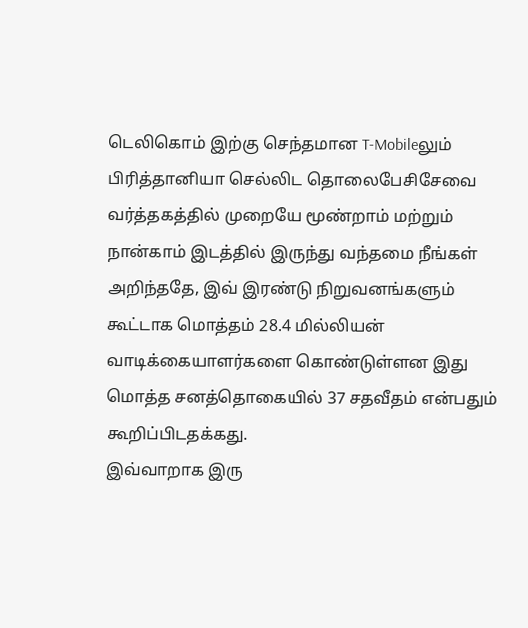டெலிகொம் இற்கு செந்தமான T-Mobileலும் பிரித்தானியா செல்லிட தொலைபேசிசேவை வர்த்தகத்தில் முறையே மூண்றாம் மற்றும் நான்காம் இடத்தில் இருந்து வந்தமை நீங்கள் அறிந்ததே, இவ் இரண்டு நிறுவனங்களும் கூட்டாக மொத்தம் 28.4 மில்லியன் வாடிக்கையாளர்களை கொண்டுள்ளன இது மொத்த சனத்தொகையில் 37 சதவீதம் என்பதும் கூறிப்பிடதக்கது.
இவ்வாறாக இரு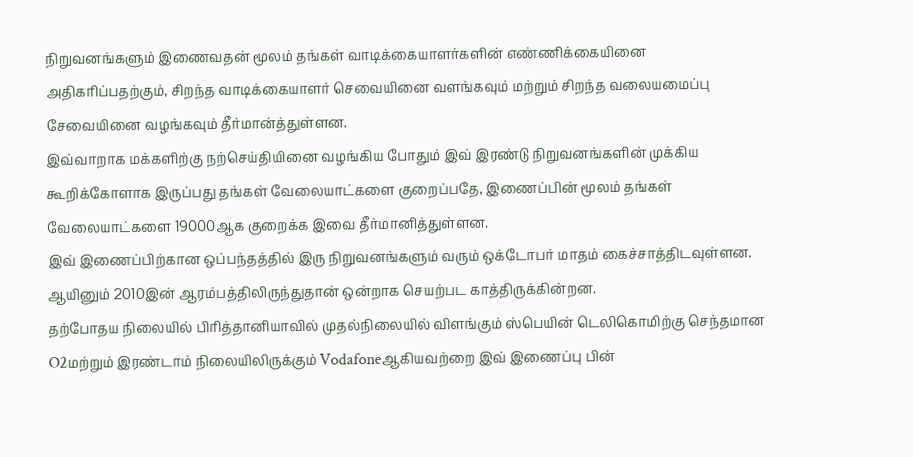நிறுவனங்களும் இணைவதன் மூலம் தங்கள் வாடிக்கையாளர்களின் எண்ணிக்கையினை அதிகரிப்பதற்கும், சிறந்த வாடிக்கையாளர் செவையினை வளங்கவும் மற்றும் சிறந்த வலையமைப்பு சேவையினை வழங்கவும் தீர்மான்த்துள்ளன.
இவ்வாறாக மக்களிற்கு நற்செய்தியினை வழங்கிய போதும் இவ் இரண்டு நிறுவனங்களின் முக்கிய கூறிக்கோளாக இருப்பது தங்கள் வேலையாட்களை குறைப்பதே, இணைப்பின் மூலம் தங்கள் வேலையாட்களை 19000ஆக குறைக்க இவை தீர்மானித்துள்ளன.
இவ் இணைப்பிற்கான ஒப்பந்தத்தில் இரு நிறுவனங்களும் வரும் ஒக்டோபர் மாதம் கைச்சாத்திடவுள்ளன. ஆயினும் 2010இன் ஆரம்பத்திலிருந்துதான் ஒன்றாக செயற்பட காத்திருக்கின்றன.
தற்போதய நிலையில் பிரித்தானியாவில் முதல்நிலையில் விளங்கும் ஸ்பெயின் டெலிகொமிற்கு செந்தமான O2மற்றும் இரண்டாம் நிலையிலிருக்கும் Vodafoneஆகியவற்றை இவ் இணைப்பு பின்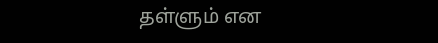தள்ளும் என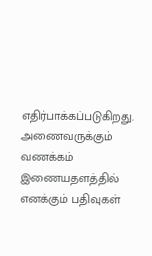எதிர்பாக்கப்படுகிறது.
அணைவருக்கும் வணக்கம்
இணையதளத்தில் எனக்கும் பதிவுகள்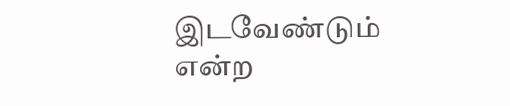இடவேண்டும் என்ற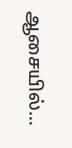ஆசையில்…